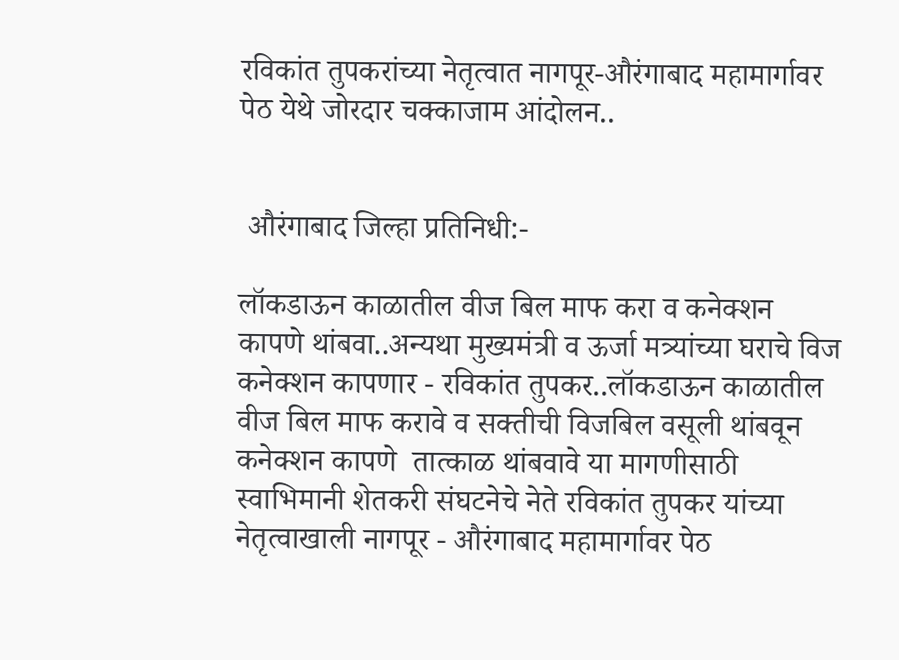रविकांत तुपकरांच्या नेतृत्वात नागपूर-औरंगाबाद महामार्गावर पेठ येथे जोरदार चक्काजाम आंदोलन..


 औरंगाबाद जिल्हा प्रतिनिधी:-

लॉकडाऊन काळातील वीज बिल माफ करा व कनेक्शन कापणे थांबवा..अन्यथा मुख्यमंत्री व ऊर्जा मत्र्यांच्या घराचे विज कनेक्शन कापणार - रविकांत तुपकर..लॉकडाऊन काळातील वीज बिल माफ करावे व सक्तीची विजबिल वसूली थांबवून कनेक्शन कापणे  तात्काळ थांबवावे या मागणीसाठी स्वाभिमानी शेतकरी संघटनेचे नेते रविकांत तुपकर यांच्या नेतृत्वाखाली नागपूर - औरंगाबाद महामार्गावर पेठ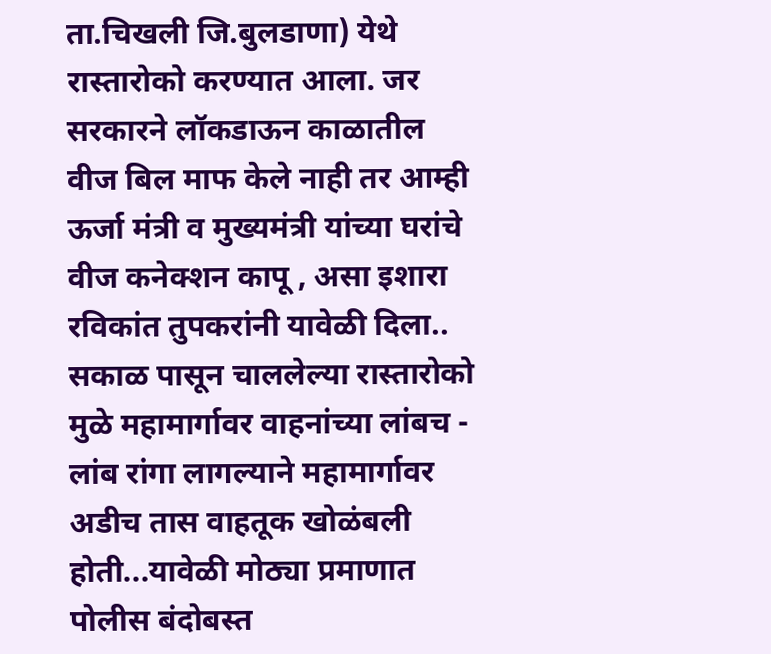ता.चिखली जि.बुलडाणा) येथे रास्तारोको करण्यात आला. जर सरकारने लॉकडाऊन काळातील वीज बिल माफ केले नाही तर आम्ही ऊर्जा मंत्री व मुख्यमंत्री यांच्या घरांचे वीज कनेक्शन कापू , असा इशारा रविकांत तुपकरांनी यावेळी दिला.. सकाळ पासून चाललेल्या रास्तारोको मुळे महामार्गावर वाहनांच्या लांबच - लांब रांगा लागल्याने महामार्गावर अडीच तास वाहतूक खोळंबली होती...यावेळी मोठ्या प्रमाणात पोलीस बंदोबस्त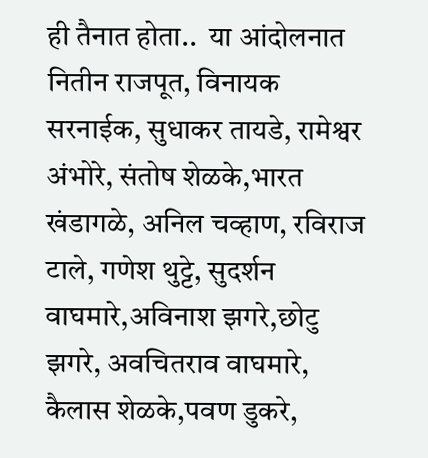ही तैनात होता..  या आंदोलनात नितीन राजपूत, विनायक सरनाईक, सुधाकर तायडे, रामेश्वर अंभोरे, संतोष शेळके,भारत खंडागळे, अनिल चव्हाण, रविराज टाले, गणेश थुट्टे, सुदर्शन वाघमारे,अविनाश झगरे,छोटु झगरे, अवचितराव वाघमारे, कैलास शेळके,पवण डुकरे,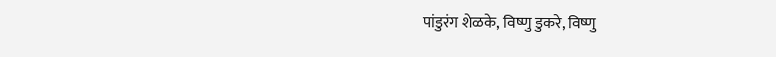पांडुरंग शेळके, विष्णु डुकरे, विष्णु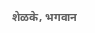शेळके, भगवान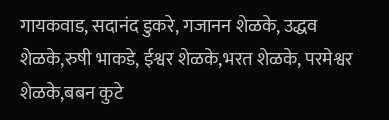गायकवाड, सदानंद डुकरे, गजानन शेळके, उद्धव शेळके,रुषी भाकडे, ईश्वर शेळके,भरत शेळके, परमेश्वर शेळके,बबन कुटे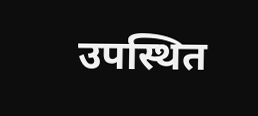उपस्थित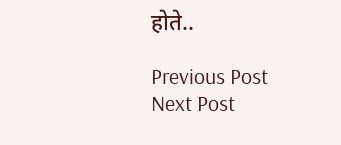होते..

Previous Post Next Post